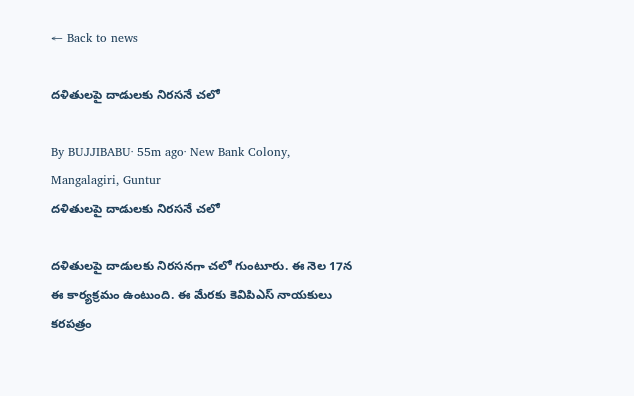← Back to news

దళితులపై దాడులకు నిరసనే చలో

By BUJJIBABU· 55m ago· New Bank Colony, Mangalagiri, Guntur
దళితులపై దాడులకు నిరసనే చలో

దళితులపై దాడులకు నిరసనగా చలో గుంటూరు. ఈ నెల 17న ఈ కార్యక్రమం ఉంటుంది. ఈ మేరకు కెవిపిఎస్ నాయకులు కరపత్రం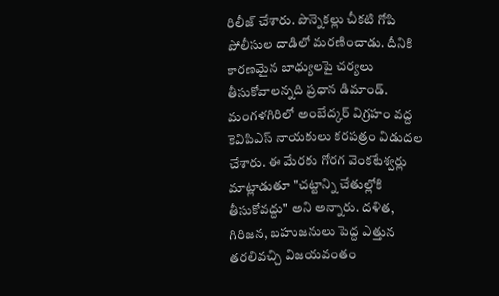రిలీజ్ చేశారు. పొన్నెకల్లు చీకటి గోపి పోలీసుల దాడిలో మరణించాడు. దీనికి కారణమైన బాధ్యులపై చర్యలు తీసుకోవాలన్నది ప్రధాన డిమాండ్. మంగళగిరిలో అంబేద్కర్ విగ్రహం వద్ద కెవిపిఎస్ నాయకులు కరపత్రం విడుదల చేశారు. ఈ మేరకు గోరగ వెంకటేశ్వర్లు మాట్లాడుతూ "చట్టాన్ని చేతుల్లోకి తీసుకోవద్దు" అని అన్నారు. దళిత, గిరిజన, బహుజనులు పెద్ద ఎత్తున తరలివచ్చి విజయవంతం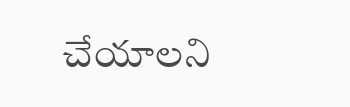చేయాలని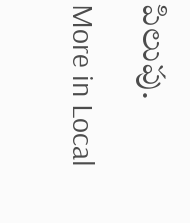పిలుపు.

More in Local